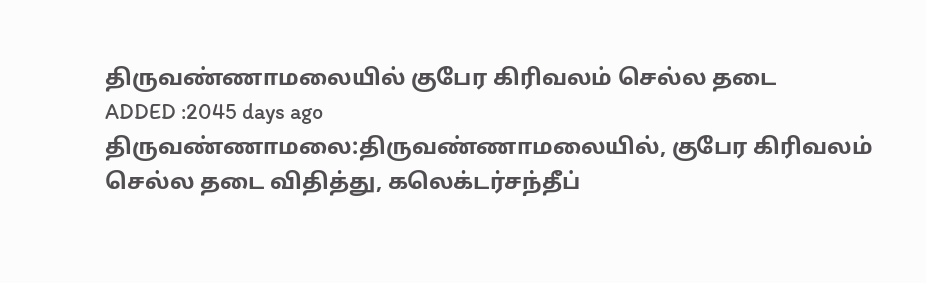திருவண்ணாமலையில் குபேர கிரிவலம் செல்ல தடை
ADDED :2045 days ago
திருவண்ணாமலை:திருவண்ணாமலையில், குபேர கிரிவலம் செல்ல தடை விதித்து, கலெக்டர்சந்தீப்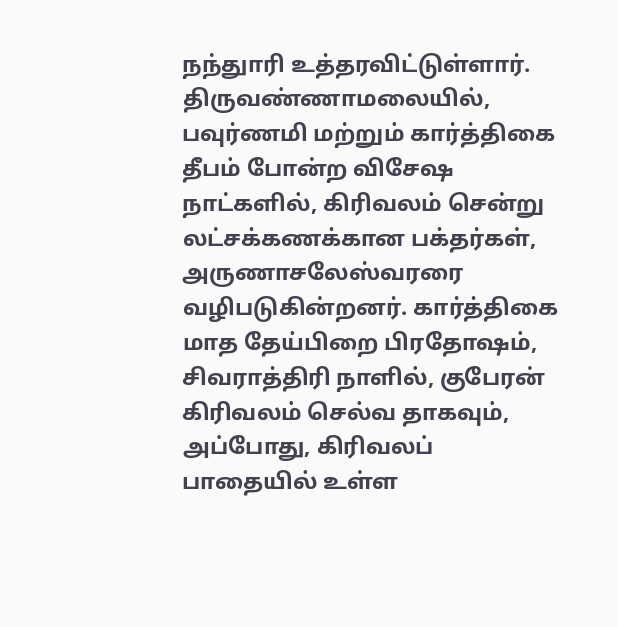நந்துாரி உத்தரவிட்டுள்ளார்.
திருவண்ணாமலையில், பவுர்ணமி மற்றும் கார்த்திகை தீபம் போன்ற விசேஷ நாட்களில், கிரிவலம் சென்று லட்சக்கணக்கான பக்தர்கள், அருணாசலேஸ்வரரை வழிபடுகின்றனர். கார்த்திகை மாத தேய்பிறை பிரதோஷம், சிவராத்திரி நாளில், குபேரன் கிரிவலம் செல்வ தாகவும், அப்போது, கிரிவலப் பாதையில் உள்ள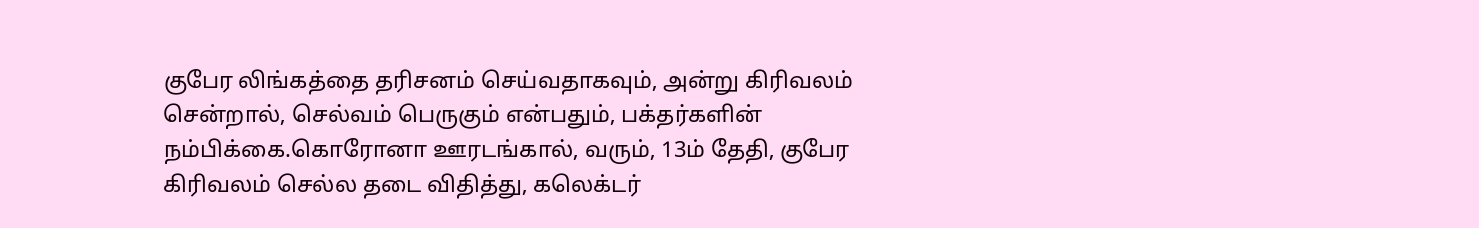குபேர லிங்கத்தை தரிசனம் செய்வதாகவும், அன்று கிரிவலம் சென்றால், செல்வம் பெருகும் என்பதும், பக்தர்களின் நம்பிக்கை.கொரோனா ஊரடங்கால், வரும், 13ம் தேதி, குபேர கிரிவலம் செல்ல தடை விதித்து, கலெக்டர்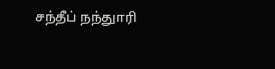சந்தீப் நந்துாரி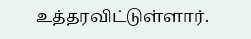உத்தரவிட்டுள்ளார்.